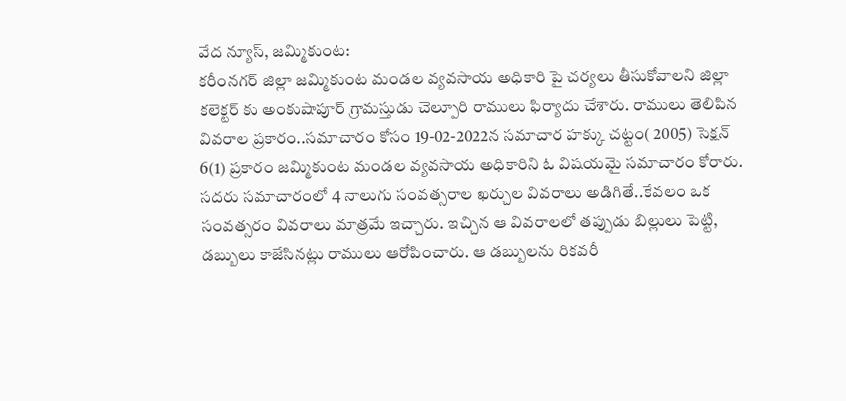వేద న్యూస్, జమ్మికుంట:
కరీంనగర్ జిల్లా జమ్మికుంట మండల వ్యవసాయ అధికారి పై చర్యలు తీసుకోవాలని జిల్లా కలెక్టర్ కు అంకుషాపూర్ గ్రామస్తుడు చెల్పూరి రాములు ఫిర్యాదు చేశారు. రాములు తెలిపిన వివరాల ప్రకారం..సమాచారం కోసం 19-02-2022న సమాచార హక్కు చట్టం( 2005) సెక్షన్ 6(1) ప్రకారం జమ్మికుంట మండల వ్యవసాయ అధికారిని ఓ విషయమై సమాచారం కోరారు.
సదరు సమాచారంలో 4 నాలుగు సంవత్సరాల ఖర్చుల వివరాలు అడిగితే..కేవలం ఒక సంవత్సరం వివరాలు మాత్రమే ఇచ్చారు. ఇచ్చిన ఆ వివరాలలో తప్పుడు బిల్లులు పెట్టి, డబ్బులు కాజేసినట్లు రాములు ఆరోపించారు. ఆ డబ్బులను రికవరీ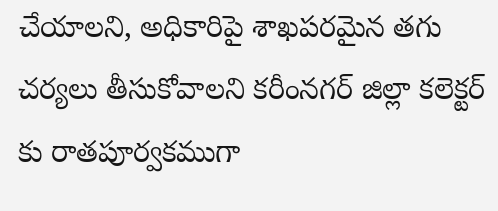చేయాలని, అధికారిపై శాఖపరమైన తగు చర్యలు తీసుకోవాలని కరీంనగర్ జిల్లా కలెక్టర్ కు రాతపూర్వకముగా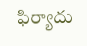ఫిర్యాదు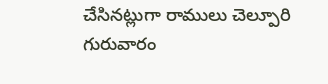చేసినట్లుగా రాములు చెల్పూరి గురువారం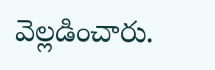వెల్లడించారు.